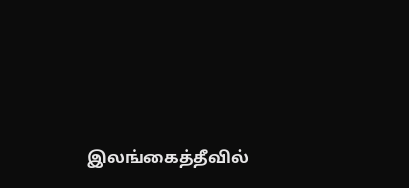இலங்கைத்தீவில்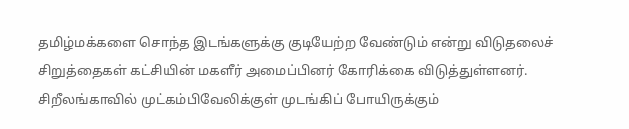தமிழ்மக்களை சொந்த இடங்களுக்கு குடியேற்ற வேண்டும் என்று விடுதலைச் சிறுத்தைகள் கட்சியின் மகளீர் அமைப்பினர் கோரிக்கை விடுத்துள்ளனர்.
சிறீலங்காவில் முட்கம்பிவேலிக்குள் முடங்கிப் போயிருக்கும்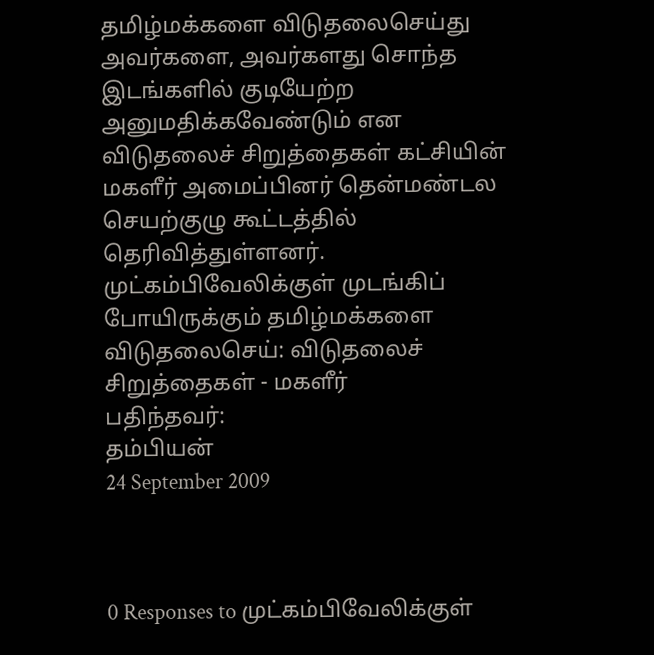தமிழ்மக்களை விடுதலைசெய்து அவர்களை, அவர்களது சொந்த இடங்களில் குடியேற்ற அனுமதிக்கவேண்டும் என விடுதலைச் சிறுத்தைகள் கட்சியின் மகளீர் அமைப்பினர் தென்மண்டல செயற்குழு கூட்டத்தில் தெரிவித்துள்ளனர்.
முட்கம்பிவேலிக்குள் முடங்கிப் போயிருக்கும் தமிழ்மக்களை விடுதலைசெய்: விடுதலைச் சிறுத்தைகள் - மகளீர்
பதிந்தவர்:
தம்பியன்
24 September 2009



0 Responses to முட்கம்பிவேலிக்குள்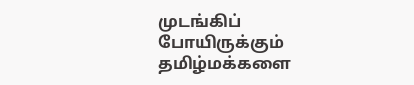முடங்கிப் போயிருக்கும் தமிழ்மக்களை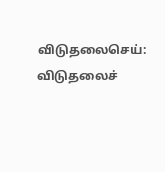விடுதலைசெய்: விடுதலைச்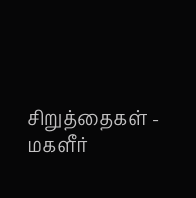சிறுத்தைகள் - மகளீர்